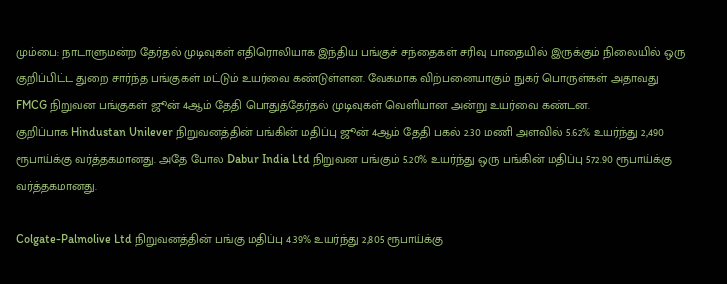மும்பை: நாடாளுமன்ற தேர்தல் முடிவுகள் எதிரொலியாக இந்திய பங்குச் சந்தைகள் சரிவு பாதையில் இருக்கும் நிலையில் ஒரு குறிப்பிட்ட துறை சார்ந்த பங்குகள் மட்டும் உயர்வை கண்டுள்ளன. வேகமாக விற்பனையாகும் நுகர் பொருள்கள் அதாவது FMCG நிறுவன பங்குகள் ஜூன் 4ஆம் தேதி பொதுத்தேர்தல் முடிவுகள் வெளியான அன்று உயர்வை கண்டன.
குறிப்பாக Hindustan Unilever நிறுவனத்தின் பங்கின் மதிப்பு ஜூன் 4ஆம் தேதி பகல் 2.30 மணி அளவில் 5.62% உயர்ந்து 2,490 ரூபாய்க்கு வர்த்தகமானது. அதே போல Dabur India Ltd நிறுவன பங்கும் 5.20% உயர்ந்து ஒரு பங்கின் மதிப்பு 572.90 ரூபாய்க்கு வர்த்தகமானது.

Colgate-Palmolive Ltd நிறுவனத்தின் பங்கு மதிப்பு 4.39% உயர்ந்து 2,805 ரூபாய்க்கு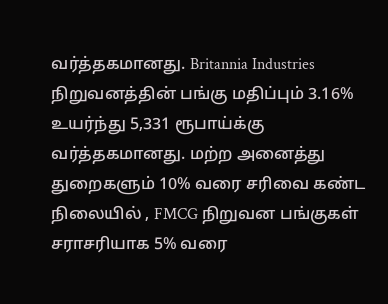வர்த்தகமானது. Britannia Industries நிறுவனத்தின் பங்கு மதிப்பும் 3.16% உயர்ந்து 5,331 ரூபாய்க்கு வர்த்தகமானது. மற்ற அனைத்து துறைகளும் 10% வரை சரிவை கண்ட நிலையில் , FMCG நிறுவன பங்குகள் சராசரியாக 5% வரை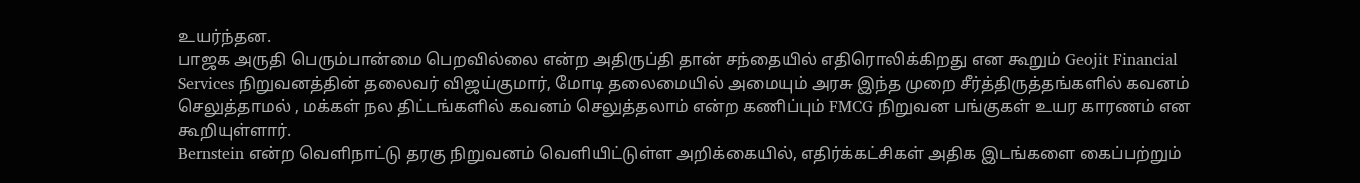உயர்ந்தன.
பாஜக அருதி பெரும்பான்மை பெறவில்லை என்ற அதிருப்தி தான் சந்தையில் எதிரொலிக்கிறது என கூறும் Geojit Financial Services நிறுவனத்தின் தலைவர் விஜய்குமார், மோடி தலைமையில் அமையும் அரசு இந்த முறை சீர்த்திருத்தங்களில் கவனம் செலுத்தாமல் , மக்கள் நல திட்டங்களில் கவனம் செலுத்தலாம் என்ற கணிப்பும் FMCG நிறுவன பங்குகள் உயர காரணம் என கூறியுள்ளார்.
Bernstein என்ற வெளிநாட்டு தரகு நிறுவனம் வெளியிட்டுள்ள அறிக்கையில், எதிர்க்கட்சிகள் அதிக இடங்களை கைப்பற்றும்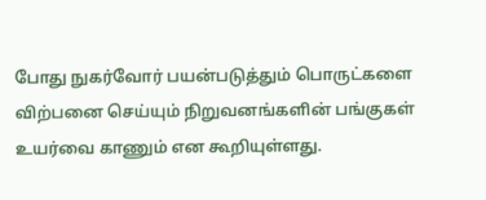போது நுகர்வோர் பயன்படுத்தும் பொருட்களை விற்பனை செய்யும் நிறுவனங்களின் பங்குகள் உயர்வை காணும் என கூறியுள்ளது.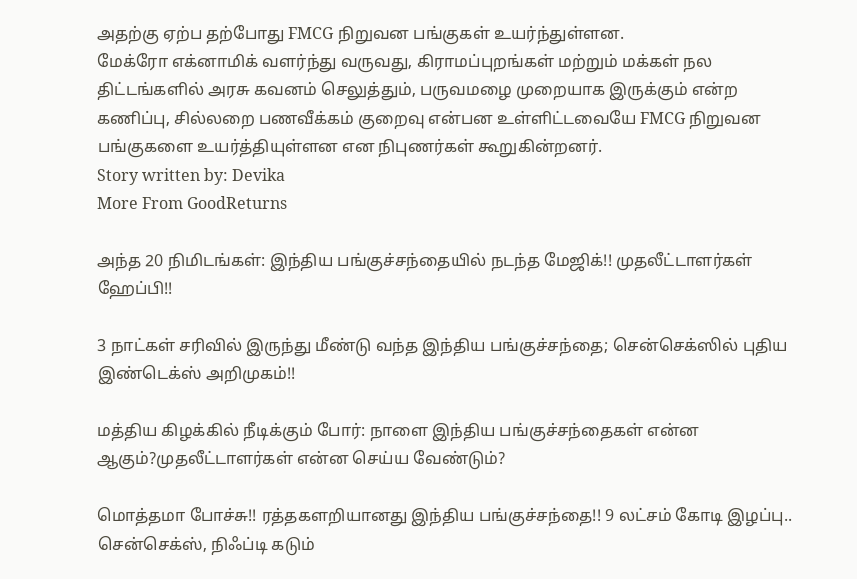அதற்கு ஏற்ப தற்போது FMCG நிறுவன பங்குகள் உயர்ந்துள்ளன.
மேக்ரோ எக்னாமிக் வளர்ந்து வருவது, கிராமப்புறங்கள் மற்றும் மக்கள் நல திட்டங்களில் அரசு கவனம் செலுத்தும், பருவமழை முறையாக இருக்கும் என்ற கணிப்பு, சில்லறை பணவீக்கம் குறைவு என்பன உள்ளிட்டவையே FMCG நிறுவன பங்குகளை உயர்த்தியுள்ளன என நிபுணர்கள் கூறுகின்றனர்.
Story written by: Devika
More From GoodReturns

அந்த 20 நிமிடங்கள்: இந்திய பங்குச்சந்தையில் நடந்த மேஜிக்!! முதலீட்டாளர்கள் ஹேப்பி!!

3 நாட்கள் சரிவில் இருந்து மீண்டு வந்த இந்திய பங்குச்சந்தை; சென்செக்ஸில் புதிய இண்டெக்ஸ் அறிமுகம்!!

மத்திய கிழக்கில் நீடிக்கும் போர்: நாளை இந்திய பங்குச்சந்தைகள் என்ன ஆகும்?முதலீட்டாளர்கள் என்ன செய்ய வேண்டும்?

மொத்தமா போச்சு!! ரத்தகளறியானது இந்திய பங்குச்சந்தை!! 9 லட்சம் கோடி இழப்பு.. சென்செக்ஸ், நிஃப்டி கடும்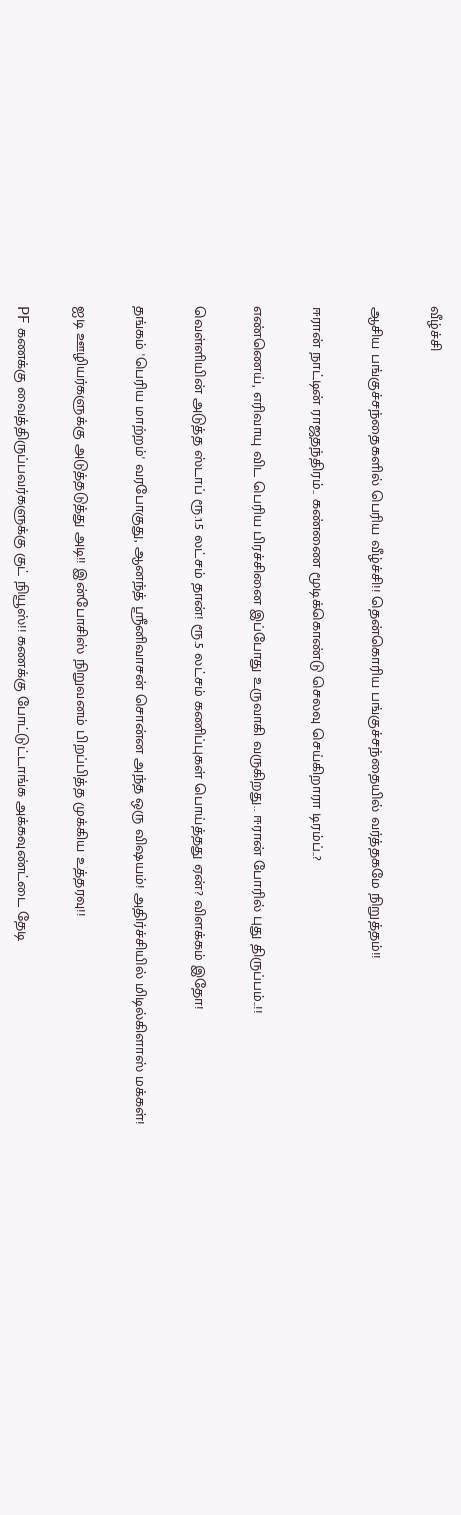வீழ்ச்சி

ஆசிய பங்குச்சந்தைகளில் பெரிய வீழ்ச்சி!! தென்கொரிய பங்குச்சந்தையில் வர்த்தகமே நிறுத்தம்!!

ஈரான் நாட்டின் ராஜதந்திரம்.. கண்ணை மூடிக்கொண்டு செலவு செய்கிறாரா டிரம்ப்..?

எண்ணெய், எரிவாயு விட பெரிய பிரச்சினை இப்போது உருவாகி வருகிறது.. ஈரான் போரில் புது திருப்பம்..!!

வெள்ளியின் அடுத்த ஸ்டாப் ரூ.1.5 லட்சம் தான்! ரூ.5 லட்சம் கணிப்புகள் பொய்த்தது ஏன்? விளக்கம் இதோ!

தங்கம் 'பெரிய மாற்றம்' வரபோகுது, ஆனந்த் ஸ்ரீனிவாசன் சொன்ன அந்த ஒரு விஷயம்! அதிர்ச்சியில் மிடில்கிளாஸ் மக்கள்!

ஐடி ஊழியர்களுக்கு அடுத்தடுத்து அடி!! இன்போசிஸ் நிறுவனம் பிறப்பித்த முக்கிய உத்தரவு!!

PF கணக்கு வைத்திருப்பவர்களுக்கு குட் நியூஸ்!! கணக்கு போட்டுட்டாங்க அக்கவுண்ட்டை தேடி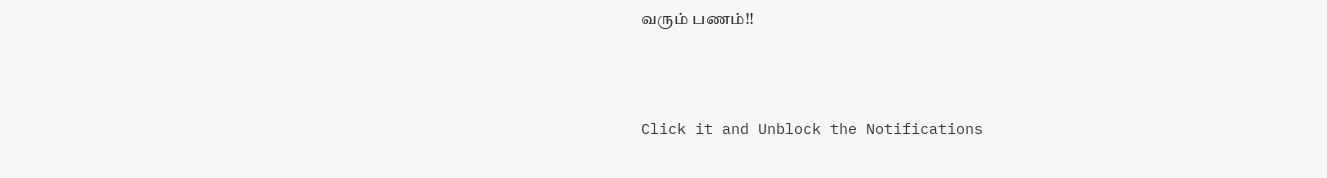வரும் பணம்!!



Click it and Unblock the Notifications